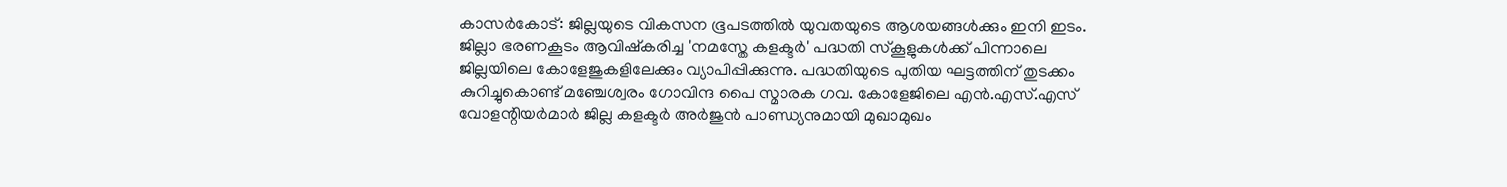കാസർകോട്: ജില്ലയുടെ വികസന ഭൂപടത്തിൽ യുവതയുടെ ആശയങ്ങൾക്കും ഇനി ഇടം. ജില്ലാ ഭരണകൂടം ആവിഷ്കരിച്ച 'നമസ്തേ കളക്ടർ' പദ്ധതി സ്കൂളുകൾക്ക് പിന്നാലെ ജില്ലയിലെ കോളേജുകളിലേക്കും വ്യാപിപ്പിക്കുന്നു. പദ്ധതിയുടെ പുതിയ ഘട്ടത്തിന് തുടക്കം കുറിച്ചുകൊണ്ട് മഞ്ചേശ്വരം ഗോവിന്ദ പൈ സ്മാരക ഗവ. കോളേജിലെ എൻ.എസ്.എസ് വോളന്റിയർമാർ ജില്ല കളക്ടർ അർജുൻ പാണ്ഡ്യനുമായി മുഖാമുഖം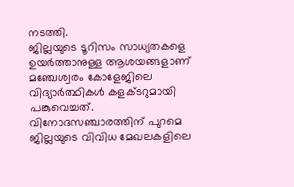നടത്തി.
ജില്ലയുടെ ടൂറിസം സാധ്യതകളെ ഉയർത്താനുള്ള ആശയങ്ങളാണ് മഞ്ചേശ്വരം കോളേജിലെ വിദ്യാർത്ഥികൾ കളക്ടറുമായി പങ്കുവെച്ചത്. വിനോദസഞ്ചാരത്തിന് പുറമെ ജില്ലയുടെ വിവിധ മേഖലകളിലെ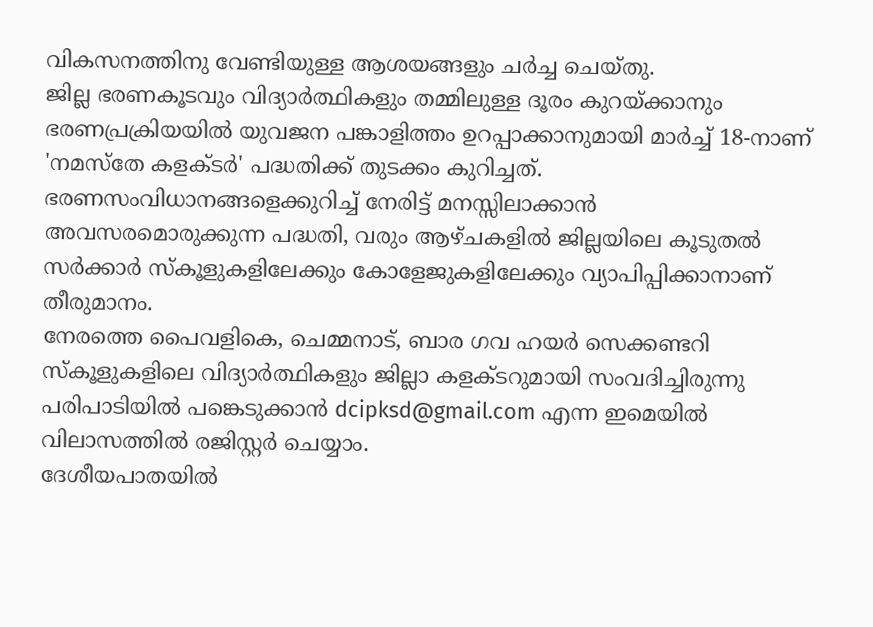വികസനത്തിനു വേണ്ടിയുള്ള ആശയങ്ങളും ചർച്ച ചെയ്തു.
ജില്ല ഭരണകൂടവും വിദ്യാർത്ഥികളും തമ്മിലുള്ള ദൂരം കുറയ്ക്കാനും ഭരണപ്രക്രിയയിൽ യുവജന പങ്കാളിത്തം ഉറപ്പാക്കാനുമായി മാർച്ച് 18-നാണ് 'നമസ്തേ കളക്ടർ' പദ്ധതിക്ക് തുടക്കം കുറിച്ചത്. ഭരണസംവിധാനങ്ങളെക്കുറിച്ച് നേരിട്ട് മനസ്സിലാക്കാൻ അവസരമൊരുക്കുന്ന പദ്ധതി, വരും ആഴ്ചകളിൽ ജില്ലയിലെ കൂടുതൽ സർക്കാർ സ്കൂളുകളിലേക്കും കോളേജുകളിലേക്കും വ്യാപിപ്പിക്കാനാണ് തീരുമാനം.
നേരത്തെ പൈവളികെ, ചെമ്മനാട്, ബാര ഗവ ഹയർ സെക്കണ്ടറി സ്കൂളുകളിലെ വിദ്യാർത്ഥികളും ജില്ലാ കളക്ടറുമായി സംവദിച്ചിരുന്നു പരിപാടിയിൽ പങ്കെടുക്കാൻ dcipksd@gmail.com എന്ന ഇമെയിൽ വിലാസത്തിൽ രജിസ്റ്റർ ചെയ്യാം.
ദേശീയപാതയിൽ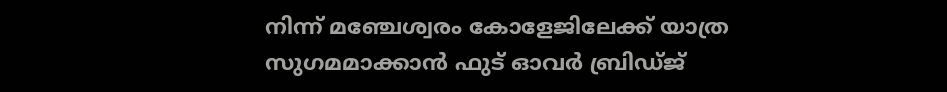നിന്ന് മഞ്ചേശ്വരം കോളേജിലേക്ക് യാത്ര സുഗമമാക്കാൻ ഫുട് ഓവർ ബ്രിഡ്ജ്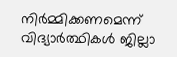നിർമ്മിക്കണമെന്ന് വിദ്യാർത്ഥികൾ ജില്ലാ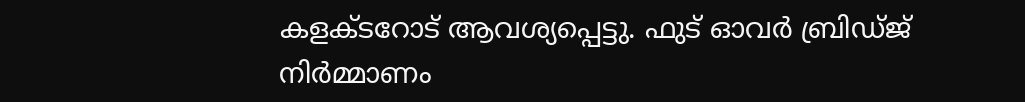കളക്ടറോട് ആവശ്യപ്പെട്ടു. ഫുട് ഓവർ ബ്രിഡ്ജ് നിർമ്മാണം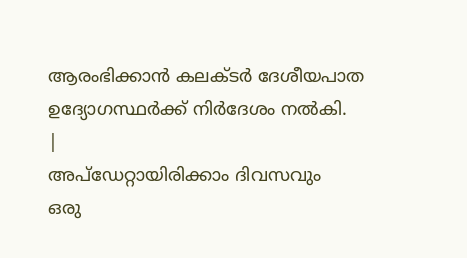ആരംഭിക്കാൻ കലക്ടർ ദേശീയപാത ഉദ്യോഗസ്ഥർക്ക് നിർദേശം നൽകി.
|
അപ്ഡേറ്റായിരിക്കാം ദിവസവും
ഒരു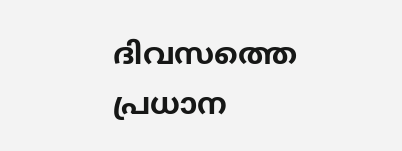ദിവസത്തെ പ്രധാന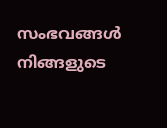സംഭവങ്ങൾ നിങ്ങളുടെ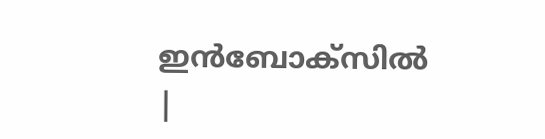ഇൻബോക്സിൽ |